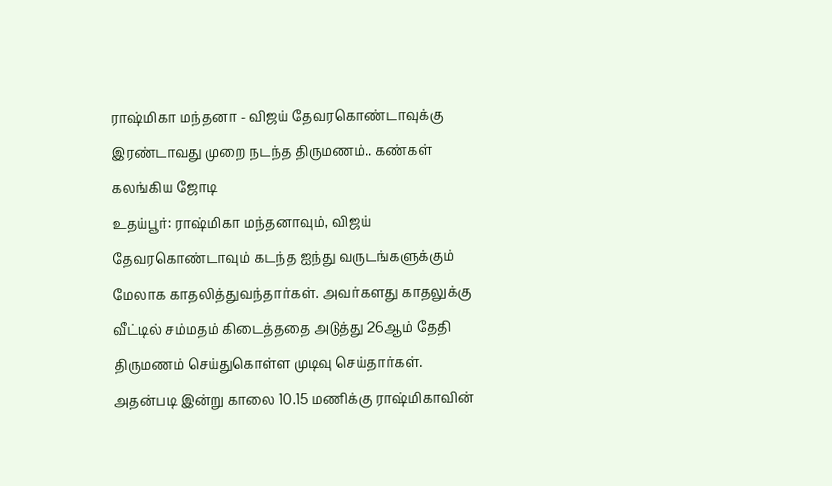ராஷ்மிகா மந்தனா - விஜய் தேவரகொண்டாவுக்கு இரண்டாவது முறை நடந்த திருமணம்.. கண்கள் கலங்கிய ஜோடி
உதய்பூர்: ராஷ்மிகா மந்தனாவும், விஜய் தேவரகொண்டாவும் கடந்த ஐந்து வருடங்களுக்கும் மேலாக காதலித்துவந்தார்கள். அவர்களது காதலுக்கு வீட்டில் சம்மதம் கிடைத்ததை அடுத்து 26ஆம் தேதி திருமணம் செய்துகொள்ள முடிவு செய்தார்கள். அதன்படி இன்று காலை 10.15 மணிக்கு ராஷ்மிகாவின்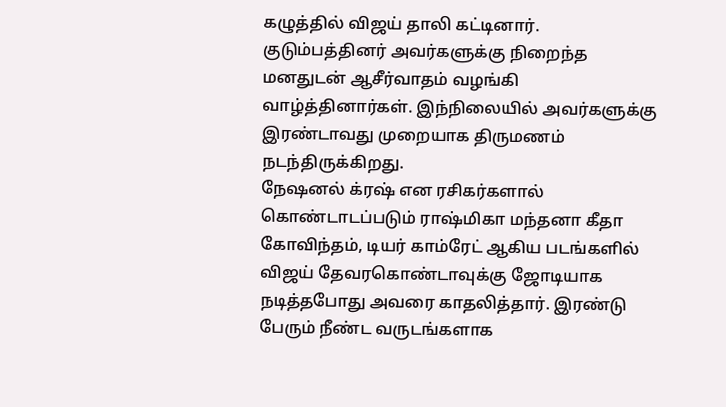கழுத்தில் விஜய் தாலி கட்டினார். குடும்பத்தினர் அவர்களுக்கு நிறைந்த மனதுடன் ஆசீர்வாதம் வழங்கி வாழ்த்தினார்கள். இந்நிலையில் அவர்களுக்கு இரண்டாவது முறையாக திருமணம் நடந்திருக்கிறது.
நேஷனல் க்ரஷ் என ரசிகர்களால் கொண்டாடப்படும் ராஷ்மிகா மந்தனா கீதா கோவிந்தம், டியர் காம்ரேட் ஆகிய படங்களில் விஜய் தேவரகொண்டாவுக்கு ஜோடியாக நடித்தபோது அவரை காதலித்தார். இரண்டு பேரும் நீண்ட வருடங்களாக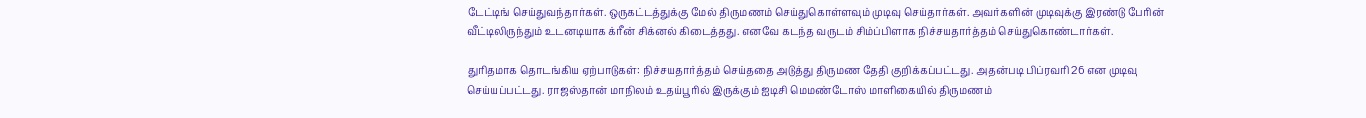டேட்டிங் செய்துவந்தார்கள். ஒருகட்டத்துக்கு மேல் திருமணம் செய்துகொள்ளவும் முடிவு செய்தார்கள். அவர்களின் முடிவுக்கு இரண்டு பேரின் வீட்டிலிருந்தும் உடனடியாக க்ரீன் சிக்னல் கிடைத்தது. எனவே கடந்த வருடம் சிம்ப்பிளாக நிச்சயதார்த்தம் செய்துகொண்டார்கள்.

துரிதமாக தொடங்கிய ஏற்பாடுகள்: நிச்சயதார்த்தம் செய்ததை அடுத்து திருமண தேதி குறிக்கப்பட்டது. அதன்படி பிப்ரவரி 26 என முடிவு செய்யப்பட்டது. ராஜஸ்தான் மாநிலம் உதய்பூரில் இருக்கும் ஐடிசி மெமண்டோஸ் மாளிகையில் திருமணம்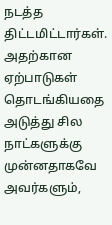நடத்த திட்டமிட்டார்கள். அதற்கான ஏற்பாடுகள் தொடங்கியதை அடுத்து சில நாட்களுக்கு முன்னதாகவே அவர்களும்,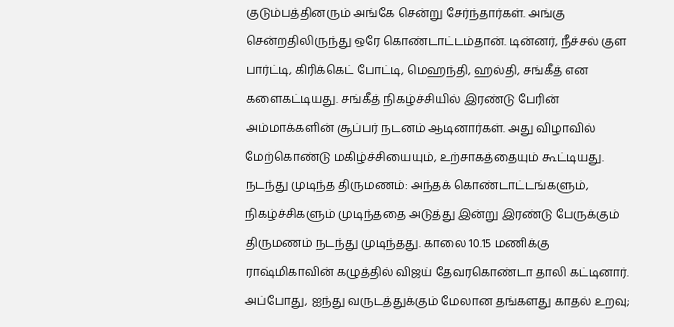குடும்பத்தினரும் அங்கே சென்று சேர்ந்தார்கள். அங்கு சென்றதிலிருந்து ஒரே கொண்டாட்டம்தான். டின்னர், நீச்சல் குள பார்ட்டி, கிரிக்கெட் போட்டி, மெஹந்தி, ஹல்தி, சங்கீத் என களைகட்டியது. சங்கீத் நிகழ்ச்சியில் இரண்டு பேரின் அம்மாக்களின் சூப்பர் நடனம் ஆடினார்கள். அது விழாவில் மேற்கொண்டு மகிழ்ச்சியையும், உற்சாகத்தையும் கூட்டியது.
நடந்து முடிந்த திருமணம்: அந்தக் கொண்டாட்டங்களும், நிகழ்ச்சிகளும் முடிந்ததை அடுத்து இன்று இரண்டு பேருக்கும் திருமணம் நடந்து முடிந்தது. காலை 10.15 மணிக்கு ராஷ்மிகாவின் கழுத்தில் விஜய் தேவரகொண்டா தாலி கட்டினார். அப்போது, ஐந்து வருடத்துக்கும் மேலான தங்களது காதல் உறவு;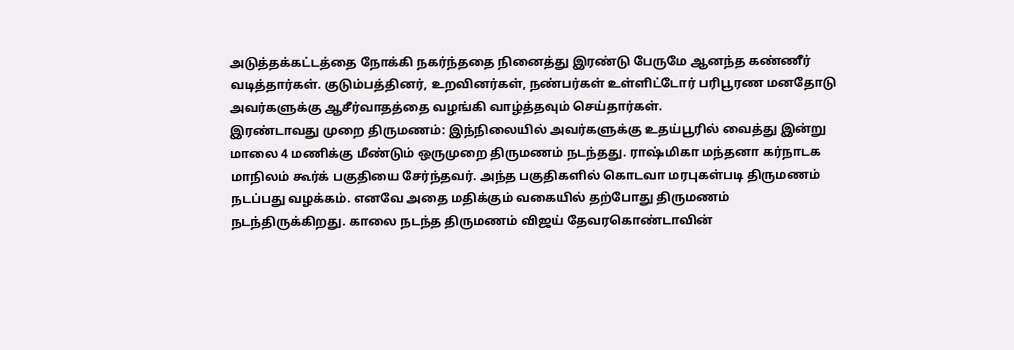அடுத்தக்கட்டத்தை நோக்கி நகர்ந்ததை நினைத்து இரண்டு பேருமே ஆனந்த கண்ணீர் வடித்தார்கள். குடும்பத்தினர், உறவினர்கள், நண்பர்கள் உள்ளிட்டோர் பரிபூரண மனதோடு அவர்களுக்கு ஆசீர்வாதத்தை வழங்கி வாழ்த்தவும் செய்தார்கள்.
இரண்டாவது முறை திருமணம்: இந்நிலையில் அவர்களுக்கு உதய்பூரில் வைத்து இன்று மாலை 4 மணிக்கு மீண்டும் ஒருமுறை திருமணம் நடந்தது. ராஷ்மிகா மந்தனா கர்நாடக மாநிலம் கூர்க் பகுதியை சேர்ந்தவர். அந்த பகுதிகளில் கொடவா மரபுகள்படி திருமணம் நடப்பது வழக்கம். எனவே அதை மதிக்கும் வகையில் தற்போது திருமணம் நடந்திருக்கிறது. காலை நடந்த திருமணம் விஜய் தேவரகொண்டாவின்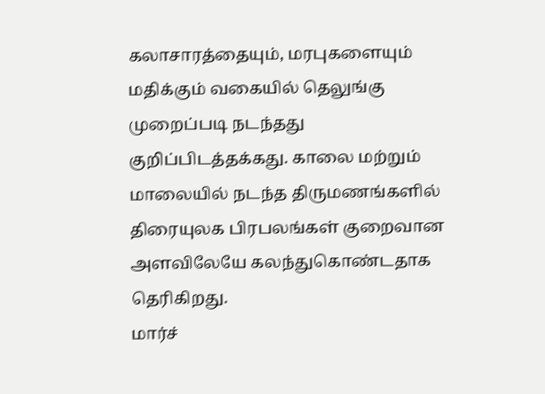கலாசாரத்தையும், மரபுகளையும் மதிக்கும் வகையில் தெலுங்கு முறைப்படி நடந்தது குறிப்பிடத்தக்கது. காலை மற்றும் மாலையில் நடந்த திருமணங்களில் திரையுலக பிரபலங்கள் குறைவான அளவிலேயே கலந்துகொண்டதாக தெரிகிறது.
மார்ச்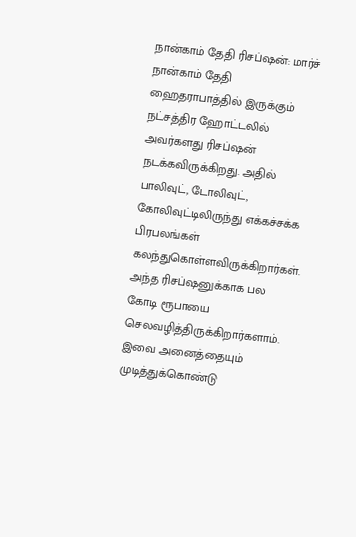நான்காம் தேதி ரிசப்ஷன்: மார்ச் நான்காம் தேதி ஹைதராபாத்தில் இருக்கும் நட்சத்திர ஹோட்டலில் அவர்களது ரிசப்ஷன் நடக்கவிருக்கிறது. அதில் பாலிவுட், டோலிவுட், கோலிவுட்டிலிருந்து எக்கச்சக்க பிரபலங்கள் கலந்துகொள்ளவிருக்கிறார்கள். அந்த ரிசப்ஷனுக்காக பல கோடி ரூபாயை செலவழித்திருக்கிறார்களாம். இவை அனைத்தையும் முடித்துக்கொண்டு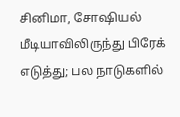சினிமா, சோஷியல் மீடியாவிலிருந்து பிரேக் எடுத்து; பல நாடுகளில்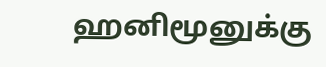ஹனிமூனுக்கு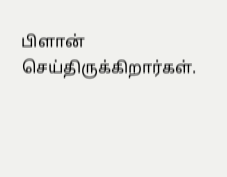பிளான் செய்திருக்கிறார்கள்.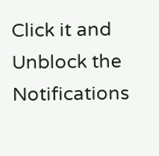Click it and Unblock the Notifications